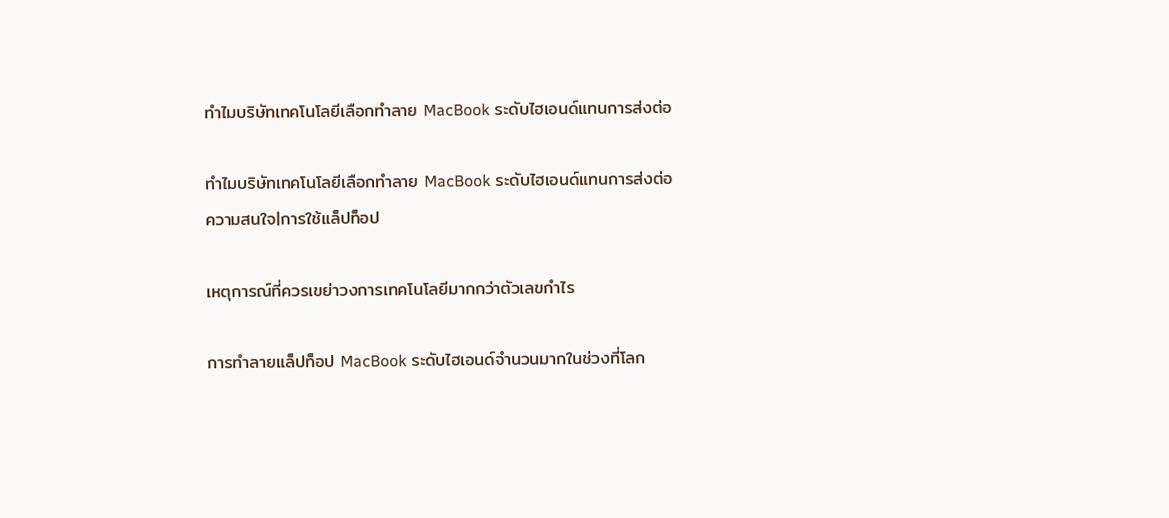ทำไมบริษัทเทคโนโลยีเลือกทำลาย MacBook ระดับไฮเอนด์แทนการส่งต่อ

ทำไมบริษัทเทคโนโลยีเลือกทำลาย MacBook ระดับไฮเอนด์แทนการส่งต่อ
ความสนใจ|การใช้แล็ปท็อป

เหตุการณ์ที่ควรเขย่าวงการเทคโนโลยีมากกว่าตัวเลขกำไร

การทำลายแล็ปท็อป MacBook ระดับไฮเอนด์จำนวนมากในช่วงที่โลก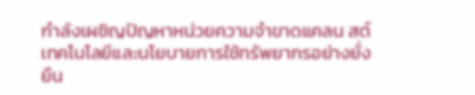กำลังเผชิญปัญหาหน่วยความจำขาดแคลน สต์เทคโนโลยีและนโยบายการใช้ทรัพยากรอย่างยั่งยืน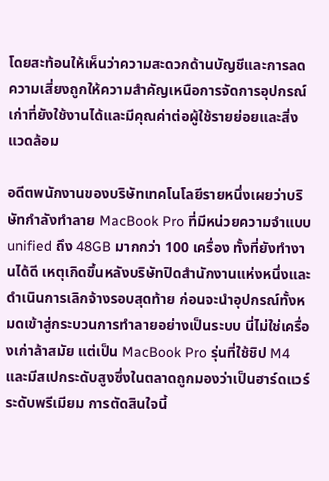โดยสะท้อนให้เห็นว่าความสะดวกด้านบัญชีและการลดความเสี่ยงถูกให้ความสำคัญเหนือการจัดการอุปกรณ์เก่าที่ยังใช้งานได้และมีคุณค่าต่อผู้ใช้รายย่อยและสิ่งแวดล้อม

อดีตพนักงานของบริษัทเทคโนโลยีรายหนึ่งเผยว่าบริษัทกำลังทำลาย MacBook Pro ที่มีหน่วยความจำแบบ unified ถึง 48GB มากกว่า 100 เครื่อง ทั้งที่ยังทำงานได้ดี เหตุเกิดขึ้นหลังบริษัทปิดสำนักงานแห่งหนึ่งและดำเนินการเลิกจ้างรอบสุดท้าย ก่อนจะนำอุปกรณ์ทั้งหมดเข้าสู่กระบวนการทำลายอย่างเป็นระบบ นี่ไม่ใช่เครื่องเก่าล้าสมัย แต่เป็น MacBook Pro รุ่นที่ใช้ชิป M4 และมีสเปกระดับสูงซึ่งในตลาดถูกมองว่าเป็นฮาร์ดแวร์ระดับพรีเมียม การตัดสินใจนี้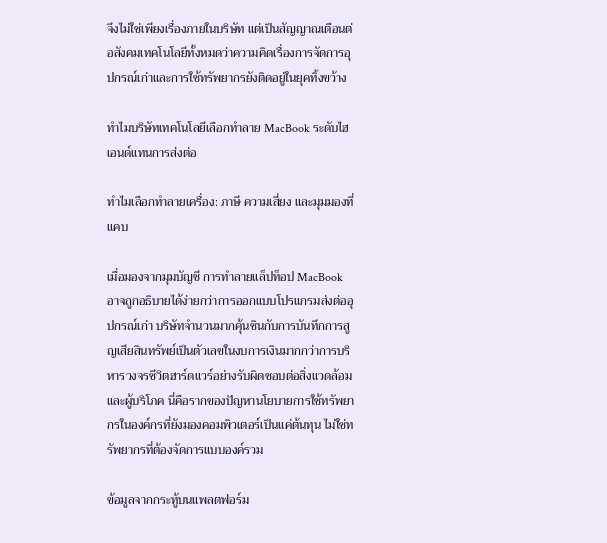จึงไม่ใช่เพียงเรื่องภายในบริษัท แต่เป็นสัญญาณเตือนต่อสังคมเทคโนโลยีทั้งหมดว่าความคิดเรื่องการจัดการอุปกรณ์เก่าและการใช้ทรัพยากรยังติดอยู่ในยุคทิ้งขว้าง

ทำไมบริษัทเทคโนโลยีเลือกทำลาย MacBook ระดับไฮเอนด์แทนการส่งต่อ

ทำไมเลือกทำลายเครื่อง: ภาษี ความเสี่ยง และมุมมองที่แคบ

เมื่อมองจากมุมบัญชี การทำลายแล็ปท็อป MacBook อาจถูกอธิบายได้ง่ายกว่าการออกแบบโปรแกรมส่งต่ออุปกรณ์เก่า บริษัทจำนวนมากคุ้นชินกับการบันทึกการสูญเสียสินทรัพย์เป็นตัวเลขในงบการเงินมากกว่าการบริหารวงจรชีวิตฮาร์ดแวร์อย่างรับผิดชอบต่อสิ่งแวดล้อมและผู้บริโภค นี่คือรากของปัญหานโยบายการใช้ทรัพยากรในองค์กรที่ยังมองคอมพิวเตอร์เป็นแค่ต้นทุน ไม่ใช่ทรัพยากรที่ต้องจัดการแบบองค์รวม

ข้อมูลจากกระทู้บนแพลตฟอร์ม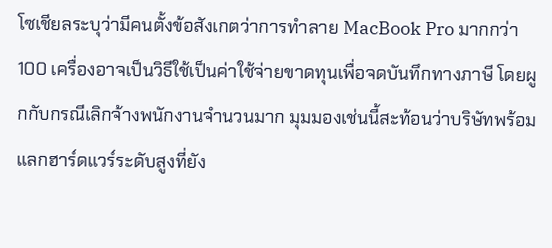โซเชียลระบุว่ามีคนตั้งข้อสังเกตว่าการทำลาย MacBook Pro มากกว่า 100 เครื่องอาจเป็นวิธีใช้เป็นค่าใช้จ่ายขาดทุนเพื่อจดบันทึกทางภาษี โดยผูกกับกรณีเลิกจ้างพนักงานจำนวนมาก มุมมองเช่นนี้สะท้อนว่าบริษัทพร้อมแลกฮาร์ดแวร์ระดับสูงที่ยัง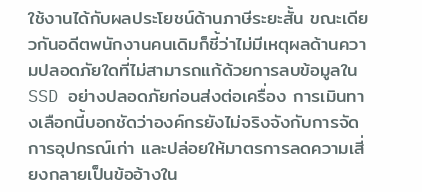ใช้งานได้กับผลประโยชน์ด้านภาษีระยะสั้น ขณะเดียวกันอดีตพนักงานคนเดิมก็ชี้ว่าไม่มีเหตุผลด้านความปลอดภัยใดที่ไม่สามารถแก้ด้วยการลบข้อมูลใน SSD อย่างปลอดภัยก่อนส่งต่อเครื่อง การเมินทางเลือกนี้บอกชัดว่าองค์กรยังไม่จริงจังกับการจัดการอุปกรณ์เก่า และปล่อยให้มาตรการลดความเสี่ยงกลายเป็นข้ออ้างใน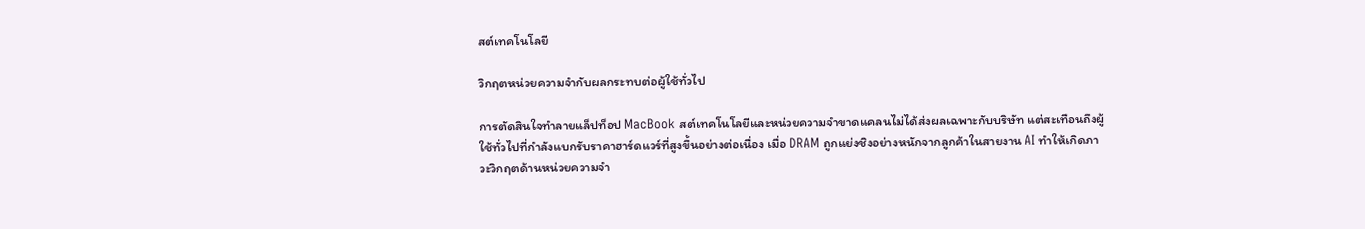สต์เทคโนโลยี

วิกฤตหน่วยความจำกับผลกระทบต่อผู้ใช้ทั่วไป

การตัดสินใจทำลายแล็ปท็อป MacBook สต์เทคโนโลยีและหน่วยความจำขาดแคลนไม่ได้ส่งผลเฉพาะกับบริษัท แต่สะเทือนถึงผู้ใช้ทั่วไปที่กำลังแบกรับราคาฮาร์ดแวร์ที่สูงขึ้นอย่างต่อเนื่อง เมื่อ DRAM ถูกแย่งชิงอย่างหนักจากลูกค้าในสายงาน AI ทำให้เกิดภาวะวิกฤตด้านหน่วยความจำ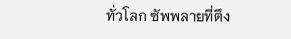ทั่วโลก ซัพพลายที่ตึง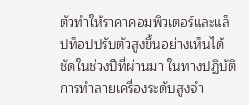ตัวทำให้ราคาคอมพิวเตอร์และแล็ปท็อปปรับตัวสูงขึ้นอย่างเห็นได้ชัดในช่วงปีที่ผ่านมา ในทางปฏิบัติ การทำลายเครื่องระดับสูงจำ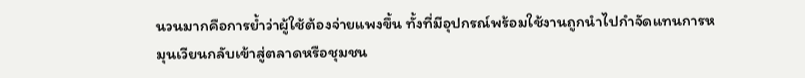นวนมากคือการย้ำว่าผู้ใช้ต้องจ่ายแพงขึ้น ทั้งที่มีอุปกรณ์พร้อมใช้งานถูกนำไปกำจัดแทนการหมุนเวียนกลับเข้าสู่ตลาดหรือชุมชน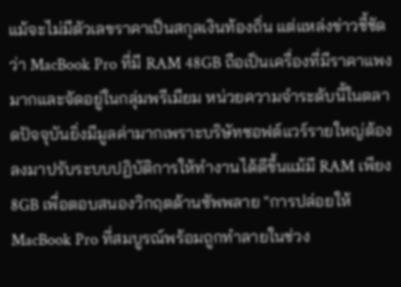แม้จะไม่มีตัวเลขราคาเป็นสกุลเงินท้องถิ่น แต่แหล่งข่าวชี้ชัดว่า MacBook Pro ที่มี RAM 48GB ถือเป็นเครื่องที่มีราคาแพงมากและจัดอยู่ในกลุ่มพรีเมียม หน่วยความจำระดับนี้ในตลาดปัจจุบันยิ่งมีมูลค่ามากเพราะบริษัทซอฟต์แวร์รายใหญ่ต้องลงมาปรับระบบปฏิบัติการให้ทำงานได้ดีขึ้นแม้มี RAM เพียง 8GB เพื่อตอบสนองวิกฤตด้านซัพพลาย "การปล่อยให้ MacBook Pro ที่สมบูรณ์พร้อมถูกทำลายในช่วง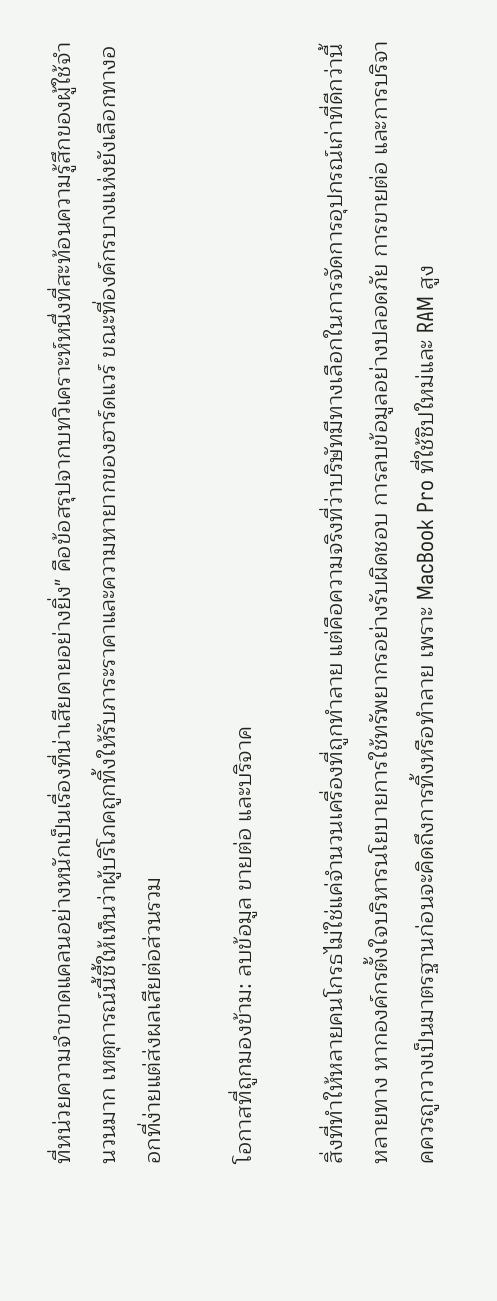ที่หน่วยความจำขาดแคลนอย่างหนักเป็นเรื่องที่น่าเสียดายอย่างยิ่ง" คือข้อสรุปจากบทวิเคราะห์หนึ่งที่สะท้อนความรู้สึกของผู้ใช้จำนวนมาก เหตุการณ์นี้ชี้ให้เห็นว่าผู้บริโภคถูกทิ้งให้รับภาระราคาและความหายากของฮาร์ดแวร์ ขณะที่องค์กรบางแห่งยังเลือกทางออกที่ง่ายแต่ส่งผลเสียต่อส่วนรวม

โอกาสที่ถูกมองข้าม: ลบข้อมูล ขายต่อ และบริจาค

สิ่งที่ทำให้หลายคนโกรธไม่ใช่แค่จำนวนเครื่องที่ถูกทำลาย แต่คือความจริงที่ว่าบริษัทมีทางเลือกในการจัดการอุปกรณ์เก่าที่ดีกว่านี้หลายทาง หากองค์กรตั้งใจบริหารนโยบายการใช้ทรัพยากรอย่างรับผิดชอบ การลบข้อมูลอย่างปลอดภัย การขายต่อ และการบริจาคควรถูกวางเป็นมาตรฐานก่อนจะคิดถึงการทิ้งหรือทำลาย เพราะ MacBook Pro ที่ใช้ชิปใหม่และ RAM สูง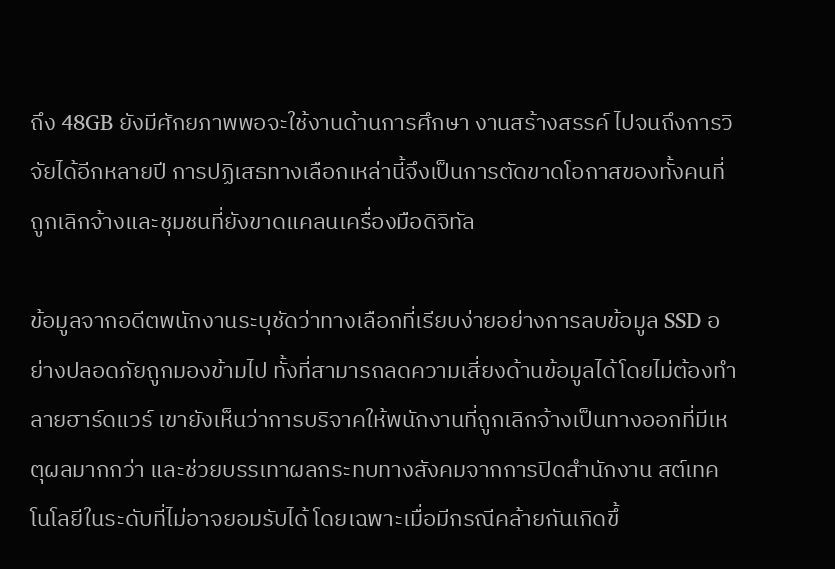ถึง 48GB ยังมีศักยภาพพอจะใช้งานด้านการศึกษา งานสร้างสรรค์ ไปจนถึงการวิจัยได้อีกหลายปี การปฏิเสธทางเลือกเหล่านี้จึงเป็นการตัดขาดโอกาสของทั้งคนที่ถูกเลิกจ้างและชุมชนที่ยังขาดแคลนเครื่องมือดิจิทัล

ข้อมูลจากอดีตพนักงานระบุชัดว่าทางเลือกที่เรียบง่ายอย่างการลบข้อมูล SSD อย่างปลอดภัยถูกมองข้ามไป ทั้งที่สามารถลดความเสี่ยงด้านข้อมูลได้โดยไม่ต้องทำลายฮาร์ดแวร์ เขายังเห็นว่าการบริจาคให้พนักงานที่ถูกเลิกจ้างเป็นทางออกที่มีเหตุผลมากกว่า และช่วยบรรเทาผลกระทบทางสังคมจากการปิดสำนักงาน สต์เทคโนโลยีในระดับที่ไม่อาจยอมรับได้ โดยเฉพาะเมื่อมีกรณีคล้ายกันเกิดขึ้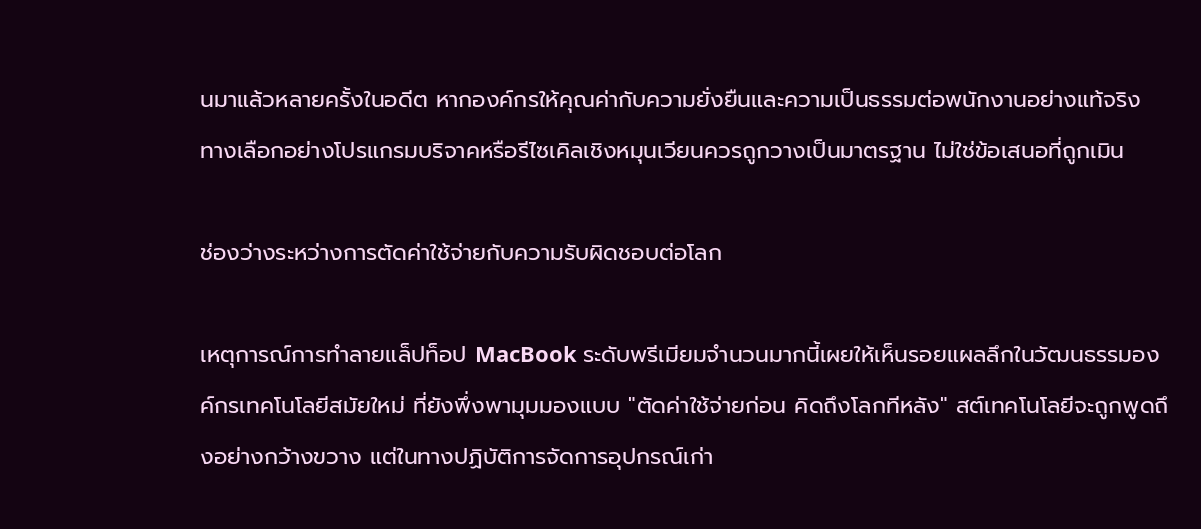นมาแล้วหลายครั้งในอดีต หากองค์กรให้คุณค่ากับความยั่งยืนและความเป็นธรรมต่อพนักงานอย่างแท้จริง ทางเลือกอย่างโปรแกรมบริจาคหรือรีไซเคิลเชิงหมุนเวียนควรถูกวางเป็นมาตรฐาน ไม่ใช่ข้อเสนอที่ถูกเมิน

ช่องว่างระหว่างการตัดค่าใช้จ่ายกับความรับผิดชอบต่อโลก

เหตุการณ์การทำลายแล็ปท็อป MacBook ระดับพรีเมียมจำนวนมากนี้เผยให้เห็นรอยแผลลึกในวัฒนธรรมองค์กรเทคโนโลยีสมัยใหม่ ที่ยังพึ่งพามุมมองแบบ "ตัดค่าใช้จ่ายก่อน คิดถึงโลกทีหลัง" สต์เทคโนโลยีจะถูกพูดถึงอย่างกว้างขวาง แต่ในทางปฏิบัติการจัดการอุปกรณ์เก่า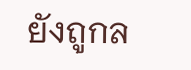ยังถูกล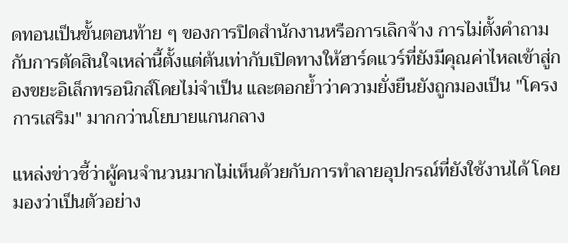ดทอนเป็นขั้นตอนท้าย ๆ ของการปิดสำนักงานหรือการเลิกจ้าง การไม่ตั้งคำถามกับการตัดสินใจเหล่านี้ตั้งแต่ต้นเท่ากับเปิดทางให้ฮาร์ดแวร์ที่ยังมีคุณค่าไหลเข้าสู่กองขยะอิเล็กทรอนิกส์โดยไม่จำเป็น และตอกย้ำว่าความยั่งยืนยังถูกมองเป็น "โครงการเสริม" มากกว่านโยบายแกนกลาง

แหล่งข่าวชี้ว่าผู้คนจำนวนมากไม่เห็นด้วยกับการทำลายอุปกรณ์ที่ยังใช้งานได้ โดยมองว่าเป็นตัวอย่าง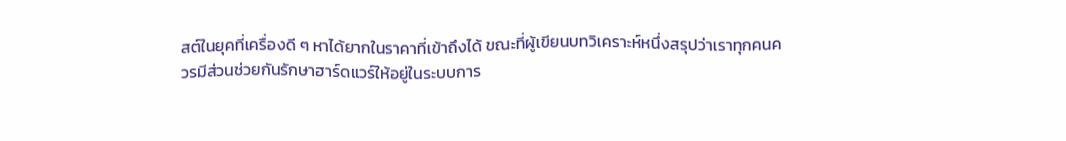สต์ในยุคที่เครื่องดี ๆ หาได้ยากในราคาที่เข้าถึงได้ ขณะที่ผู้เขียนบทวิเคราะห์หนึ่งสรุปว่าเราทุกคนควรมีส่วนช่วยกันรักษาฮาร์ดแวร์ให้อยู่ในระบบการ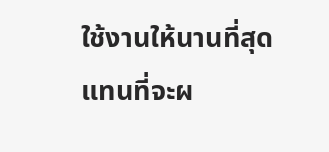ใช้งานให้นานที่สุด แทนที่จะผ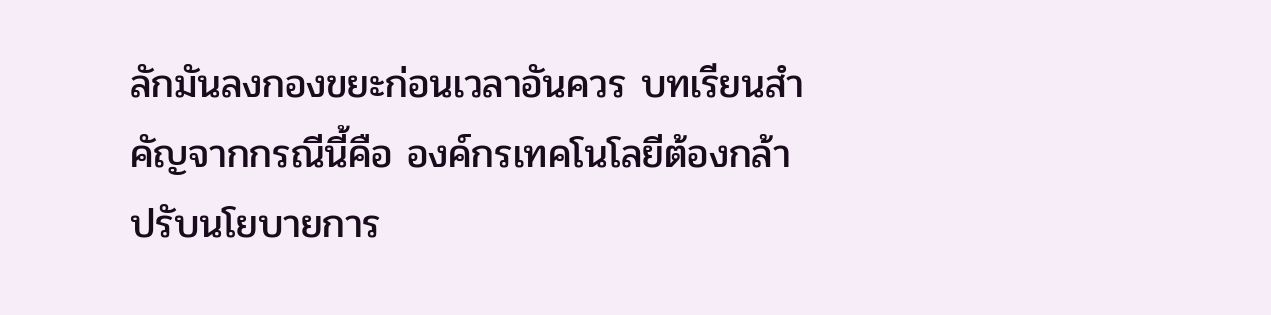ลักมันลงกองขยะก่อนเวลาอันควร บทเรียนสำคัญจากกรณีนี้คือ องค์กรเทคโนโลยีต้องกล้าปรับนโยบายการ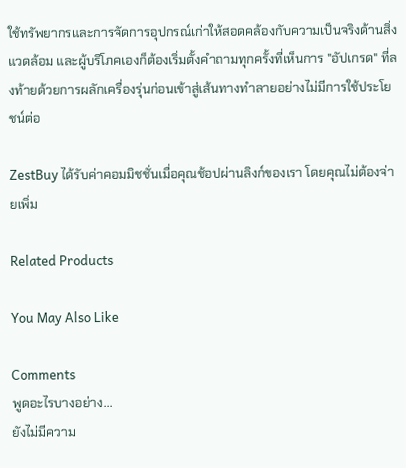ใช้ทรัพยากรและการจัดการอุปกรณ์เก่าให้สอดคล้องกับความเป็นจริงด้านสิ่งแวดล้อม และผู้บริโภคเองก็ต้องเริ่มตั้งคำถามทุกครั้งที่เห็นการ "อัปเกรด" ที่ลงท้ายด้วยการผลักเครื่องรุ่นก่อนเข้าสู่เส้นทางทำลายอย่างไม่มีการใช้ประโยชน์ต่อ

ZestBuy ได้รับค่าคอมมิชชั่นเมื่อคุณช้อปผ่านลิงก์ของเรา โดยคุณไม่ต้องจ่ายเพิ่ม

Related Products

You May Also Like

Comments
พูดอะไรบางอย่าง...
ยังไม่มีความ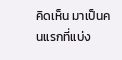คิดเห็น มาเป็นคนแรกที่แบ่ง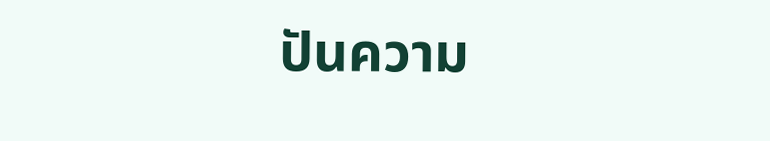ปันความ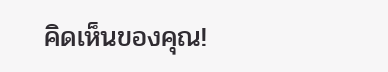คิดเห็นของคุณ!